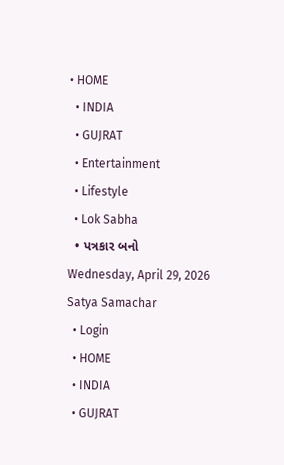• HOME
  • INDIA
  • GUJRAT
  • Entertainment
  • Lifestyle
  • Lok Sabha
  • પત્રકાર બનો
Wednesday, April 29, 2026
Satya Samachar
  • Login
  • HOME
  • INDIA
  • GUJRAT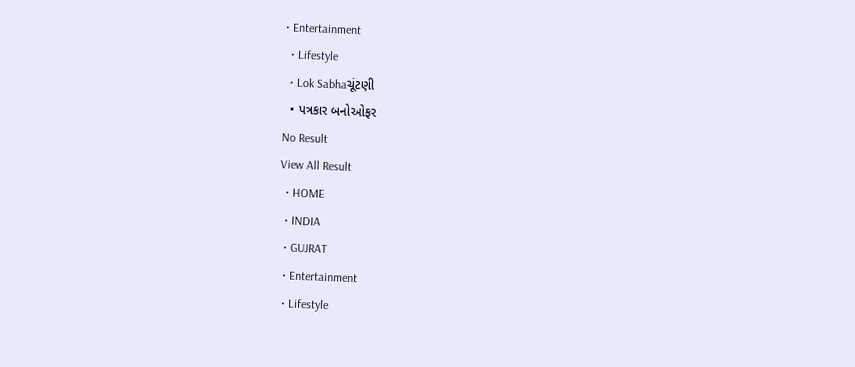• Entertainment
  • Lifestyle
  • Lok Sabhaચૂંટણી
  • પત્રકાર બનોઓફર
No Result
View All Result
  • HOME
  • INDIA
  • GUJRAT
  • Entertainment
  • Lifestyle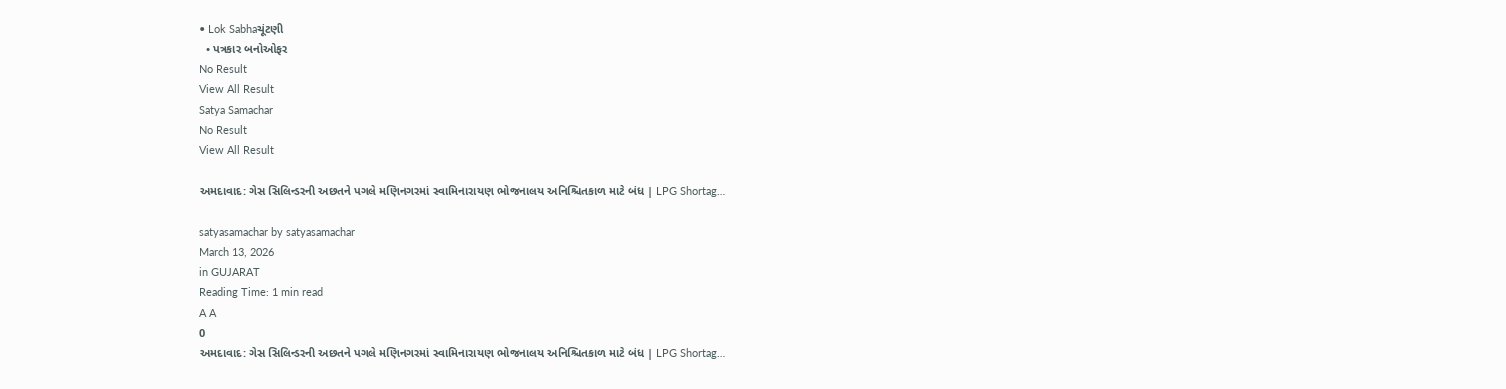• Lok Sabhaચૂંટણી
  • પત્રકાર બનોઓફર
No Result
View All Result
Satya Samachar
No Result
View All Result

અમદાવાદ: ગેસ સિલિન્ડરની અછતને પગલે મણિનગરમાં સ્વામિનારાયણ ભોજનાલય અનિશ્ચિતકાળ માટે બંધ | LPG Shortag…

satyasamachar by satyasamachar
March 13, 2026
in GUJARAT
Reading Time: 1 min read
A A
0
અમદાવાદ: ગેસ સિલિન્ડરની અછતને પગલે મણિનગરમાં સ્વામિનારાયણ ભોજનાલય અનિશ્ચિતકાળ માટે બંધ | LPG Shortag…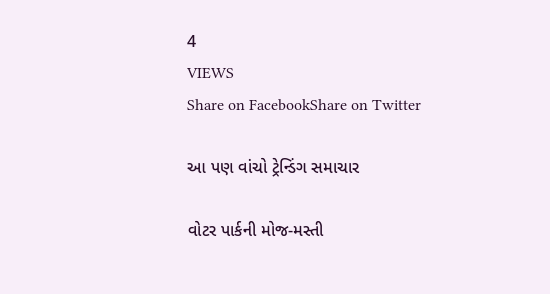4
VIEWS
Share on FacebookShare on Twitter

આ પણ વાંચો ટ્રેન્ડિંગ સમાચાર

વોટર પાર્કની મોજ-મસ્તી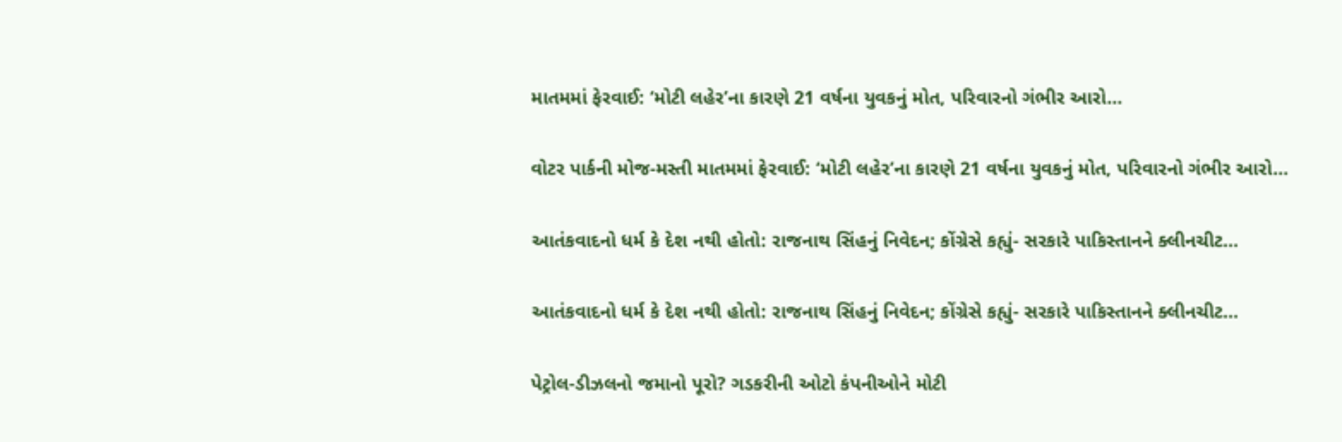માતમમાં ફેરવાઈ: ‘મોટી લહેર’ના કારણે 21 વર્ષના યુવકનું મોત, પરિવારનો ગંભીર આરો…

વોટર પાર્કની મોજ-મસ્તી માતમમાં ફેરવાઈ: ‘મોટી લહેર’ના કારણે 21 વર્ષના યુવકનું મોત, પરિવારનો ગંભીર આરો…

આતંકવાદનો ધર્મ કે દેશ નથી હોતો: રાજનાથ સિંહનું નિવેદન; કોંગ્રેસે કહ્યું- સરકારે પાકિસ્તાનને ક્લીનચીટ…

આતંકવાદનો ધર્મ કે દેશ નથી હોતો: રાજનાથ સિંહનું નિવેદન; કોંગ્રેસે કહ્યું- સરકારે પાકિસ્તાનને ક્લીનચીટ…

પેટ્રોલ-ડીઝલનો જમાનો પૂરો? ગડકરીની ઓટો કંપનીઓને મોટી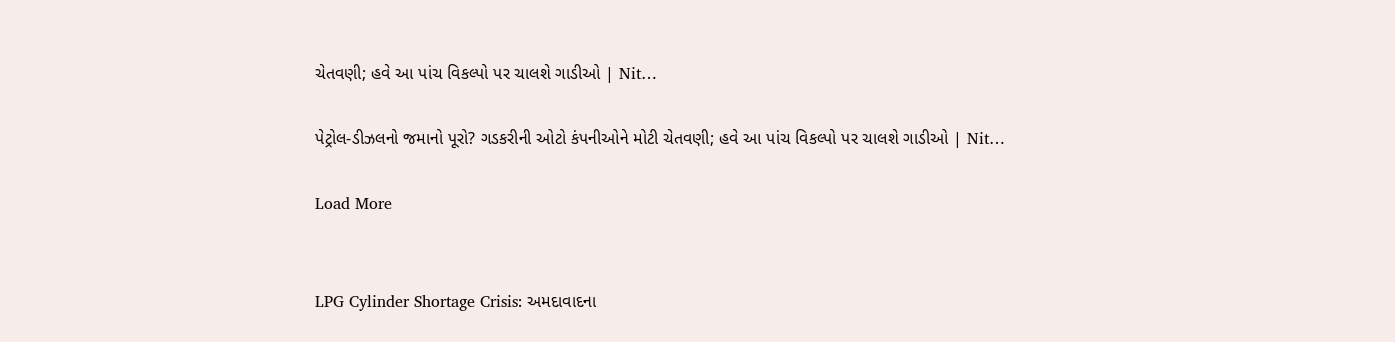ચેતવણી; હવે આ પાંચ વિકલ્પો પર ચાલશે ગાડીઓ | Nit…

પેટ્રોલ-ડીઝલનો જમાનો પૂરો? ગડકરીની ઓટો કંપનીઓને મોટી ચેતવણી; હવે આ પાંચ વિકલ્પો પર ચાલશે ગાડીઓ | Nit…

Load More


LPG Cylinder Shortage Crisis: અમદાવાદના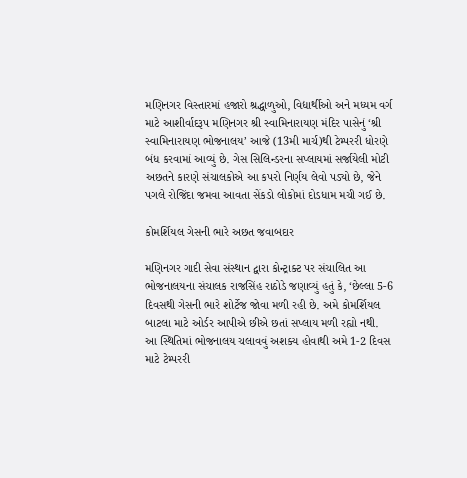મણિનગર વિસ્તારમાં હજારો શ્રદ્ધાળુઓ, વિદ્યાર્થીઓ અને મધ્યમ વર્ગ માટે આશીર્વાદરૂપ મણિનગર શ્રી સ્વામિનારાયણ મંદિર પાસેનું ‘શ્રી સ્વામિનારાયણ ભોજનાલય’ આજે (13મી માર્ચ)થી ટેમ્પરરી ધોરણે બંધ કરવામાં આવ્યું છે. ગેસ સિલિન્ડરના સપ્લાયમાં સર્જાયેલી મોટી અછતને કારણે સંચાલકોએ આ કપરો નિર્ણય લેવો પડ્યો છે, જેને પગલે રોજિંદા જમવા આવતા સેંકડો લોકોમાં દોડધામ મચી ગઈ છે.

કોમર્શિયલ ગેસની ભારે અછત જવાબદાર

મણિનગર ગાદી સેવા સંસ્થાન દ્વારા કોન્ટ્રાક્ટ પર સંચાલિત આ ભોજનાલયના સંચાલક રાજસિંહ રાઠોડે જણાવ્યું હતું કે, ‘છેલ્લા 5-6 દિવસથી ગેસની ભારે શોર્ટેજ જોવા મળી રહી છે. અમે કોમર્શિયલ બાટલા માટે ઓર્ડર આપીએ છીએ છતાં સપ્લાય મળી રહ્યો નથી. આ સ્થિતિમાં ભોજનાલય ચલાવવું અશક્ય હોવાથી અમે 1-2 દિવસ માટે ટેમ્પરરી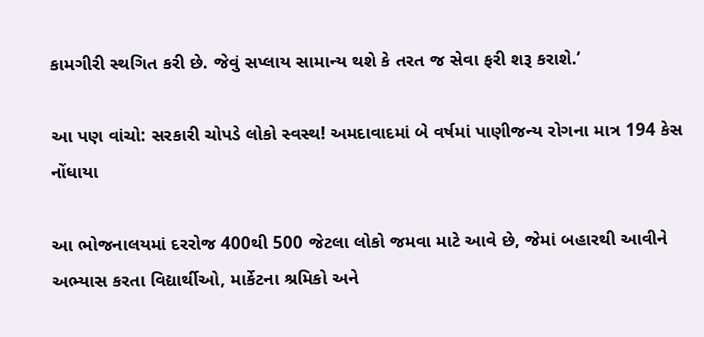કામગીરી સ્થગિત કરી છે. જેવું સપ્લાય સામાન્ય થશે કે તરત જ સેવા ફરી શરૂ કરાશે.’

આ પણ વાંચો: સરકારી ચોપડે લોકો સ્વસ્થ! અમદાવાદમાં બે વર્ષમાં પાણીજન્ય રોગના માત્ર 194 કેસ નોંધાયા

આ ભોજનાલયમાં દરરોજ 400થી 500 જેટલા લોકો જમવા માટે આવે છે, જેમાં બહારથી આવીને અભ્યાસ કરતા વિદ્યાર્થીઓ, માર્કેટના શ્રમિકો અને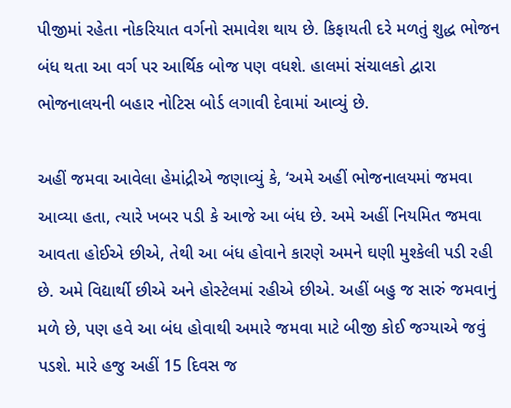પીજીમાં રહેતા નોકરિયાત વર્ગનો સમાવેશ થાય છે. કિફાયતી દરે મળતું શુદ્ધ ભોજન બંધ થતા આ વર્ગ પર આર્થિક બોજ પણ વધશે. હાલમાં સંચાલકો દ્વારા ભોજનાલયની બહાર નોટિસ બોર્ડ લગાવી દેવામાં આવ્યું છે.

અહીં જમવા આવેલા હેમાંદ્રીએ જણાવ્યું કે, ‘અમે અહીં ભોજનાલયમાં જમવા આવ્યા હતા, ત્યારે ખબર પડી કે આજે આ બંધ છે. અમે અહીં નિયમિત જમવા આવતા હોઈએ છીએ, તેથી આ બંધ હોવાને કારણે અમને ઘણી મુશ્કેલી પડી રહી છે. અમે વિદ્યાર્થી છીએ અને હોસ્ટેલમાં રહીએ છીએ. અહીં બહુ જ સારું જમવાનું મળે છે, પણ હવે આ બંધ હોવાથી અમારે જમવા માટે બીજી કોઈ જગ્યાએ જવું પડશે. મારે હજુ અહીં 15 દિવસ જ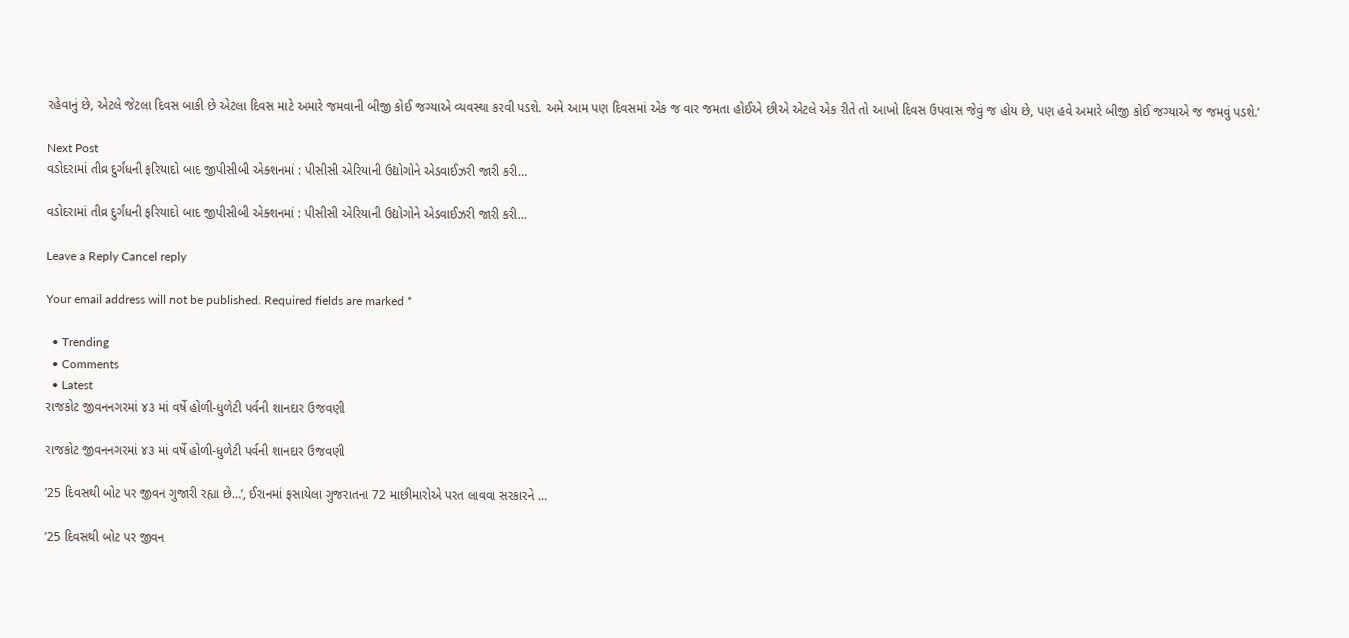રહેવાનું છે, એટલે જેટલા દિવસ બાકી છે એટલા દિવસ માટે અમારે જમવાની બીજી કોઈ જગ્યાએ વ્યવસ્થા કરવી પડશે. અમે આમ પણ દિવસમાં એક જ વાર જમતા હોઈએ છીએ એટલે એક રીતે તો આખો દિવસ ઉપવાસ જેવું જ હોય છે, પણ હવે અમારે બીજી કોઈ જગ્યાએ જ જમવું પડશે.’

Next Post
વડોદરામાં તીવ્ર દુર્ગંધની ફરિયાદો બાદ જીપીસીબી એક્શનમાં : પીસીસી એરિયાની ઉદ્યોગોને એડવાઈઝરી જારી કરી…

વડોદરામાં તીવ્ર દુર્ગંધની ફરિયાદો બાદ જીપીસીબી એક્શનમાં : પીસીસી એરિયાની ઉદ્યોગોને એડવાઈઝરી જારી કરી...

Leave a Reply Cancel reply

Your email address will not be published. Required fields are marked *

  • Trending
  • Comments
  • Latest
રાજકોટ જીવનનગરમાં ૪૩ માં વર્ષે હોળી-ધુળેટી પર્વની શાનદાર ઉજવણી

રાજકોટ જીવનનગરમાં ૪૩ માં વર્ષે હોળી-ધુળેટી પર્વની શાનદાર ઉજવણી

’25 દિવસથી બોટ પર જીવન ગુજારી રહ્યા છે…’, ઈરાનમાં ફસાયેલા ગુજરાતના 72 માછીમારોએ પરત લાવવા સરકારને …

’25 દિવસથી બોટ પર જીવન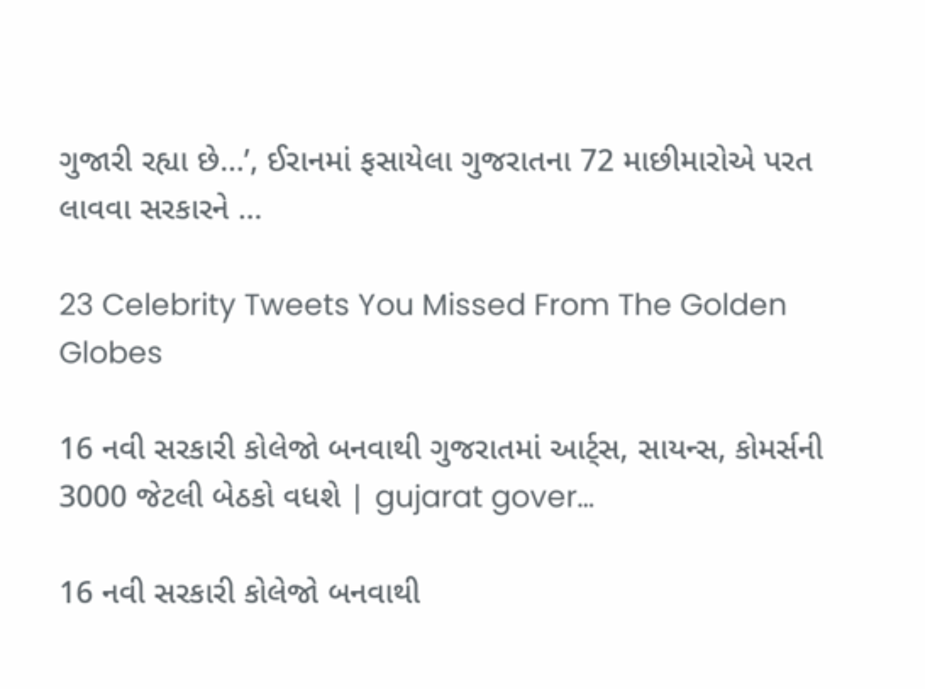ગુજારી રહ્યા છે…’, ઈરાનમાં ફસાયેલા ગુજરાતના 72 માછીમારોએ પરત લાવવા સરકારને …

23 Celebrity Tweets You Missed From The Golden Globes

16 નવી સરકારી કોલેજો બનવાથી ગુજરાતમાં આર્ટ્સ, સાયન્સ, કોમર્સની 3000 જેટલી બેઠકો વધશે | gujarat gover…

16 નવી સરકારી કોલેજો બનવાથી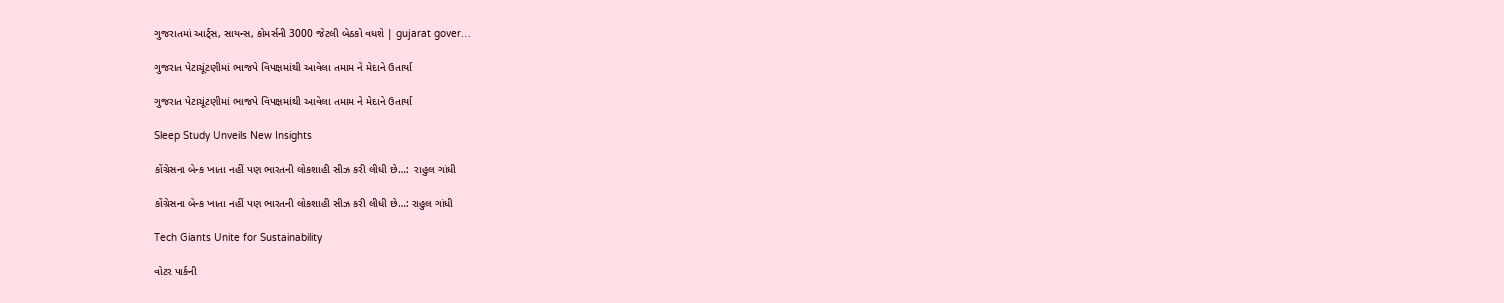ગુજરાતમાં આર્ટ્સ, સાયન્સ, કોમર્સની 3000 જેટલી બેઠકો વધશે | gujarat gover…

ગુજરાત પેટાચૂંટણીમાં ભાજપે વિપક્ષમાંથી આવેલા તમામ ને મેદાને ઉતાર્યા

ગુજરાત પેટાચૂંટણીમાં ભાજપે વિપક્ષમાંથી આવેલા તમામ ને મેદાને ઉતાર્યા

Sleep Study Unveils New Insights

કોંગ્રેસના બેન્ક ખાતા નહીં પણ ભારતની લોકશાહી સીઝ કરી લીધી છે…:  રાહુલ ગાંધી

કોંગ્રેસના બેન્ક ખાતા નહીં પણ ભારતની લોકશાહી સીઝ કરી લીધી છે…: રાહુલ ગાંધી

Tech Giants Unite for Sustainability

વોટર પાર્કની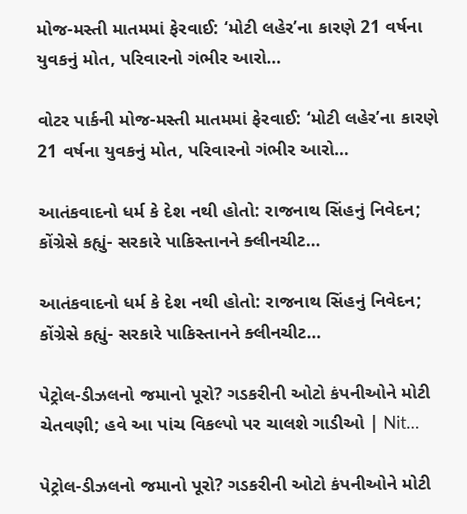મોજ-મસ્તી માતમમાં ફેરવાઈ: ‘મોટી લહેર’ના કારણે 21 વર્ષના યુવકનું મોત, પરિવારનો ગંભીર આરો…

વોટર પાર્કની મોજ-મસ્તી માતમમાં ફેરવાઈ: ‘મોટી લહેર’ના કારણે 21 વર્ષના યુવકનું મોત, પરિવારનો ગંભીર આરો…

આતંકવાદનો ધર્મ કે દેશ નથી હોતો: રાજનાથ સિંહનું નિવેદન; કોંગ્રેસે કહ્યું- સરકારે પાકિસ્તાનને ક્લીનચીટ…

આતંકવાદનો ધર્મ કે દેશ નથી હોતો: રાજનાથ સિંહનું નિવેદન; કોંગ્રેસે કહ્યું- સરકારે પાકિસ્તાનને ક્લીનચીટ…

પેટ્રોલ-ડીઝલનો જમાનો પૂરો? ગડકરીની ઓટો કંપનીઓને મોટી ચેતવણી; હવે આ પાંચ વિકલ્પો પર ચાલશે ગાડીઓ | Nit…

પેટ્રોલ-ડીઝલનો જમાનો પૂરો? ગડકરીની ઓટો કંપનીઓને મોટી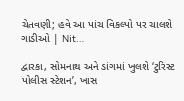ચેતવણી; હવે આ પાંચ વિકલ્પો પર ચાલશે ગાડીઓ | Nit…

દ્વારકા, સોમનાથ અને ડાંગમાં ખુલશે ‘ટુરિસ્ટ પોલીસ સ્ટેશન’, ખાસ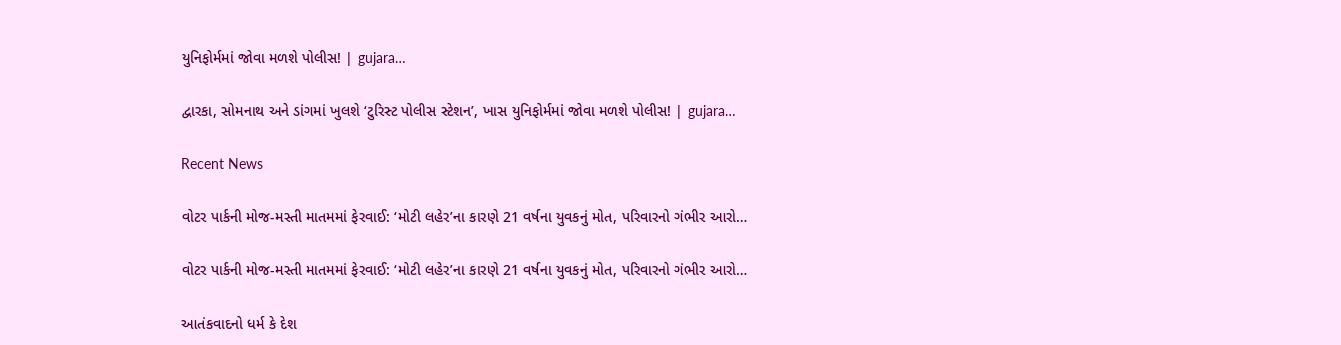યુનિફોર્મમાં જોવા મળશે પોલીસ! | gujara…

દ્વારકા, સોમનાથ અને ડાંગમાં ખુલશે ‘ટુરિસ્ટ પોલીસ સ્ટેશન’, ખાસ યુનિફોર્મમાં જોવા મળશે પોલીસ! | gujara…

Recent News

વોટર પાર્કની મોજ-મસ્તી માતમમાં ફેરવાઈ: ‘મોટી લહેર’ના કારણે 21 વર્ષના યુવકનું મોત, પરિવારનો ગંભીર આરો…

વોટર પાર્કની મોજ-મસ્તી માતમમાં ફેરવાઈ: ‘મોટી લહેર’ના કારણે 21 વર્ષના યુવકનું મોત, પરિવારનો ગંભીર આરો…

આતંકવાદનો ધર્મ કે દેશ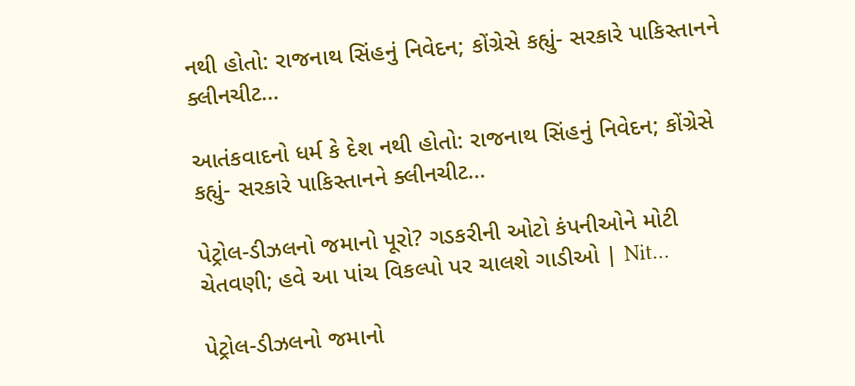નથી હોતો: રાજનાથ સિંહનું નિવેદન; કોંગ્રેસે કહ્યું- સરકારે પાકિસ્તાનને ક્લીનચીટ…

આતંકવાદનો ધર્મ કે દેશ નથી હોતો: રાજનાથ સિંહનું નિવેદન; કોંગ્રેસે કહ્યું- સરકારે પાકિસ્તાનને ક્લીનચીટ…

પેટ્રોલ-ડીઝલનો જમાનો પૂરો? ગડકરીની ઓટો કંપનીઓને મોટી ચેતવણી; હવે આ પાંચ વિકલ્પો પર ચાલશે ગાડીઓ | Nit…

પેટ્રોલ-ડીઝલનો જમાનો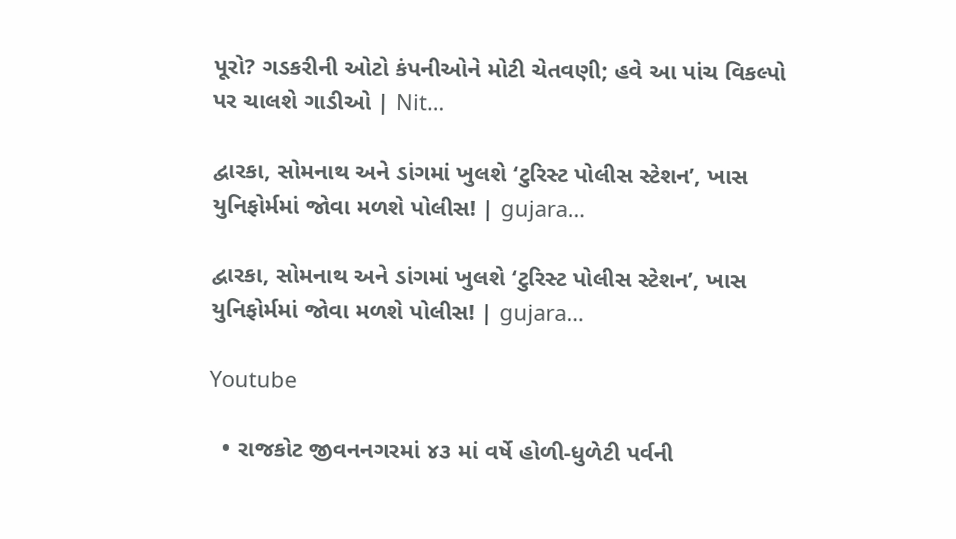પૂરો? ગડકરીની ઓટો કંપનીઓને મોટી ચેતવણી; હવે આ પાંચ વિકલ્પો પર ચાલશે ગાડીઓ | Nit…

દ્વારકા, સોમનાથ અને ડાંગમાં ખુલશે ‘ટુરિસ્ટ પોલીસ સ્ટેશન’, ખાસ યુનિફોર્મમાં જોવા મળશે પોલીસ! | gujara…

દ્વારકા, સોમનાથ અને ડાંગમાં ખુલશે ‘ટુરિસ્ટ પોલીસ સ્ટેશન’, ખાસ યુનિફોર્મમાં જોવા મળશે પોલીસ! | gujara…

Youtube

  • રાજકોટ જીવનનગરમાં ૪૩ માં વર્ષે હોળી-ધુળેટી પર્વની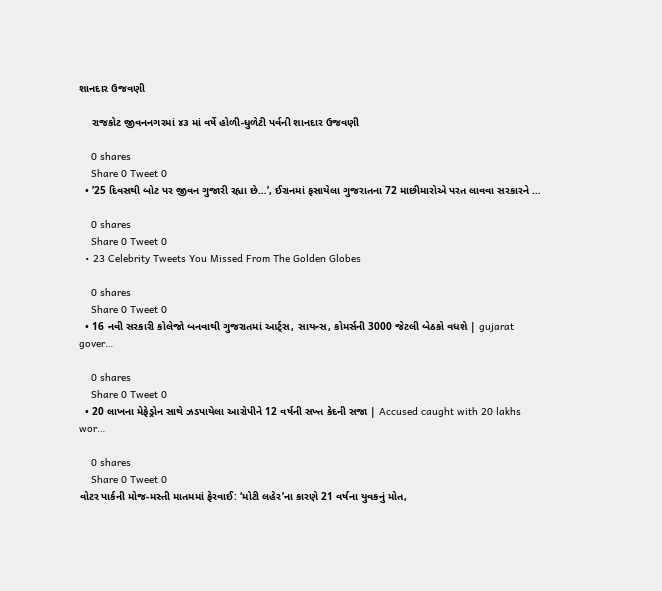શાનદાર ઉજવણી

    રાજકોટ જીવનનગરમાં ૪૩ માં વર્ષે હોળી-ધુળેટી પર્વની શાનદાર ઉજવણી

    0 shares
    Share 0 Tweet 0
  • ’25 દિવસથી બોટ પર જીવન ગુજારી રહ્યા છે…’, ઈરાનમાં ફસાયેલા ગુજરાતના 72 માછીમારોએ પરત લાવવા સરકારને …

    0 shares
    Share 0 Tweet 0
  • 23 Celebrity Tweets You Missed From The Golden Globes

    0 shares
    Share 0 Tweet 0
  • 16 નવી સરકારી કોલેજો બનવાથી ગુજરાતમાં આર્ટ્સ, સાયન્સ, કોમર્સની 3000 જેટલી બેઠકો વધશે | gujarat gover…

    0 shares
    Share 0 Tweet 0
  • 20 લાખના મેફેડ્રોન સાથે ઝડપાયેલા આરોપીને 12 વર્ષની સખ્ત કેદની સજા | Accused caught with 20 lakhs wor…

    0 shares
    Share 0 Tweet 0
વોટર પાર્કની મોજ-મસ્તી માતમમાં ફેરવાઈ: ‘મોટી લહેર’ના કારણે 21 વર્ષના યુવકનું મોત,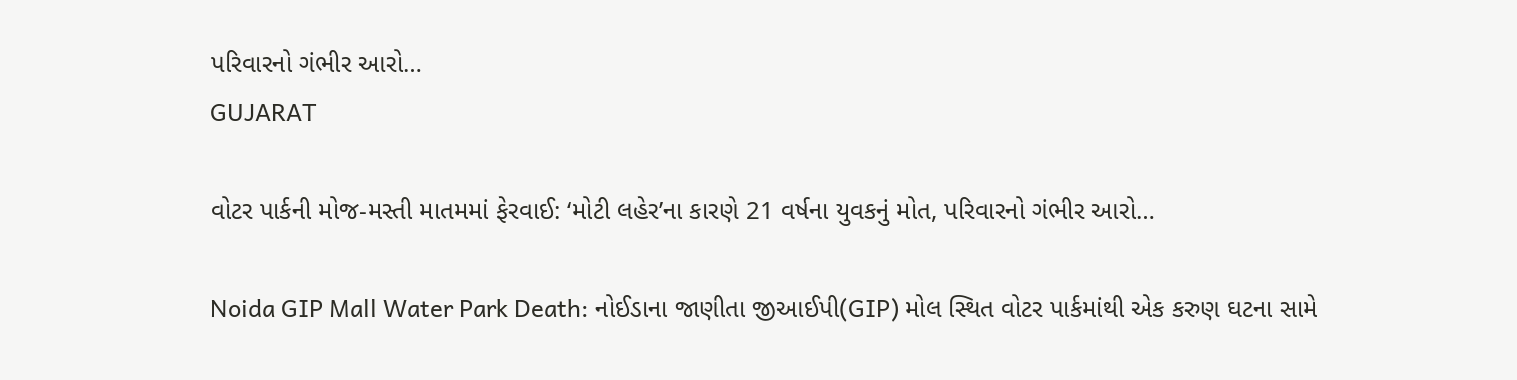પરિવારનો ગંભીર આરો…
GUJARAT

વોટર પાર્કની મોજ-મસ્તી માતમમાં ફેરવાઈ: ‘મોટી લહેર’ના કારણે 21 વર્ષના યુવકનું મોત, પરિવારનો ગંભીર આરો…

Noida GIP Mall Water Park Death: નોઈડાના જાણીતા જીઆઈપી(GIP) મોલ સ્થિત વોટર પાર્કમાંથી એક કરુણ ઘટના સામે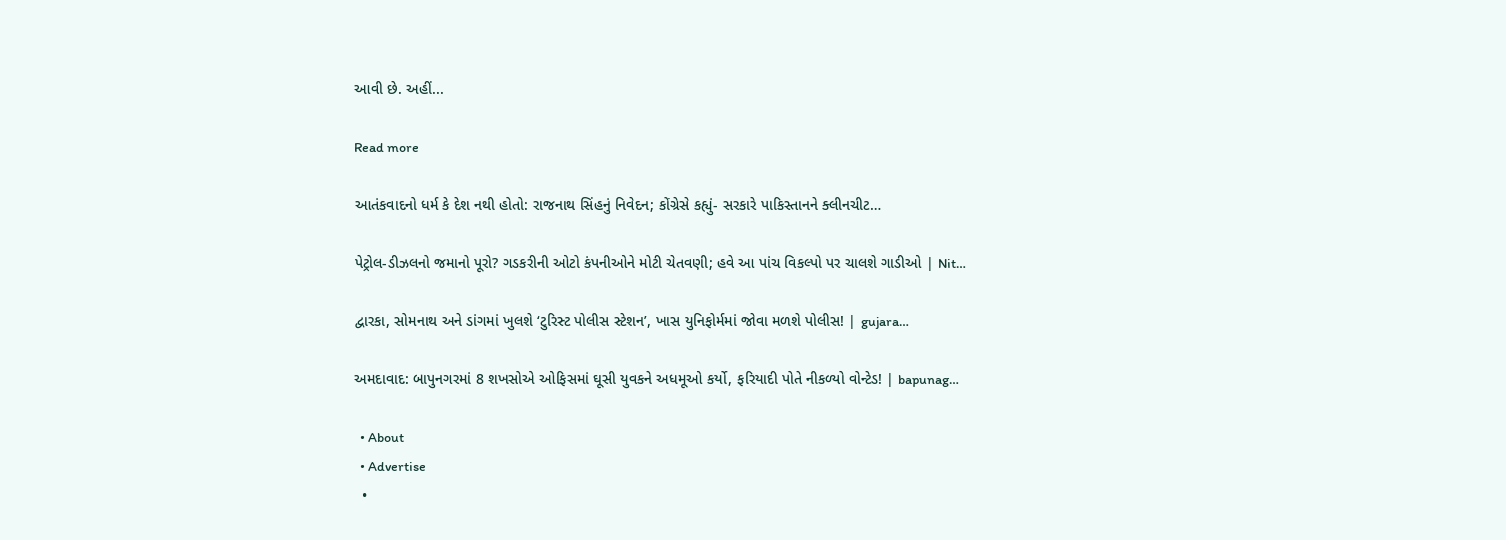આવી છે. અહીં...

Read more

આતંકવાદનો ધર્મ કે દેશ નથી હોતો: રાજનાથ સિંહનું નિવેદન; કોંગ્રેસે કહ્યું- સરકારે પાકિસ્તાનને ક્લીનચીટ…

પેટ્રોલ-ડીઝલનો જમાનો પૂરો? ગડકરીની ઓટો કંપનીઓને મોટી ચેતવણી; હવે આ પાંચ વિકલ્પો પર ચાલશે ગાડીઓ | Nit…

દ્વારકા, સોમનાથ અને ડાંગમાં ખુલશે ‘ટુરિસ્ટ પોલીસ સ્ટેશન’, ખાસ યુનિફોર્મમાં જોવા મળશે પોલીસ! | gujara…

અમદાવાદ: બાપુનગરમાં 8 શખસોએ ઓફિસમાં ઘૂસી યુવકને અધમૂઓ કર્યો, ફરિયાદી પોતે નીકળ્યો વોન્ટેડ! | bapunag…

  • About
  • Advertise
  •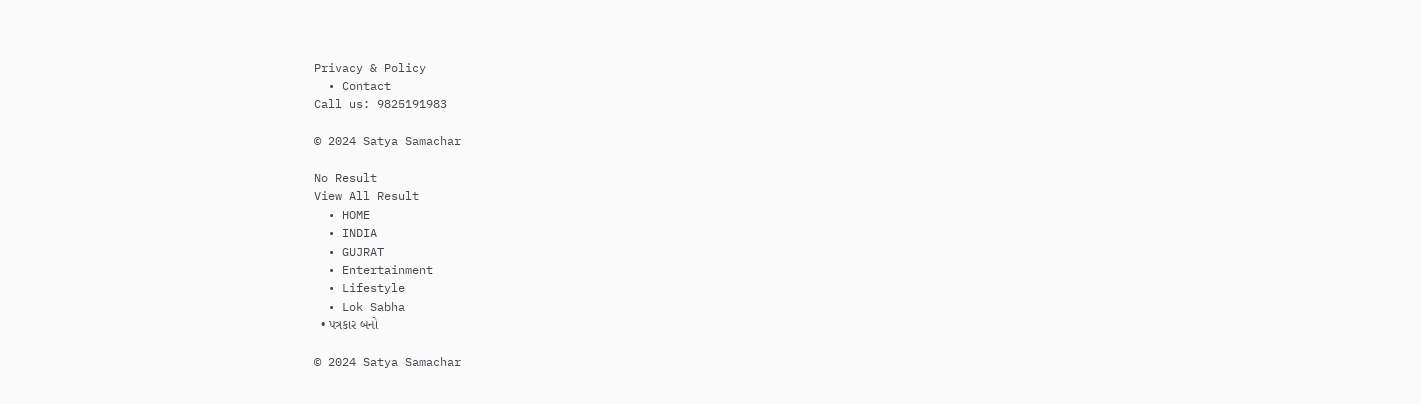Privacy & Policy
  • Contact
Call us: 9825191983

© 2024 Satya Samachar

No Result
View All Result
  • HOME
  • INDIA
  • GUJRAT
  • Entertainment
  • Lifestyle
  • Lok Sabha
  • પત્રકાર બનો

© 2024 Satya Samachar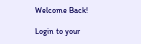Welcome Back!

Login to your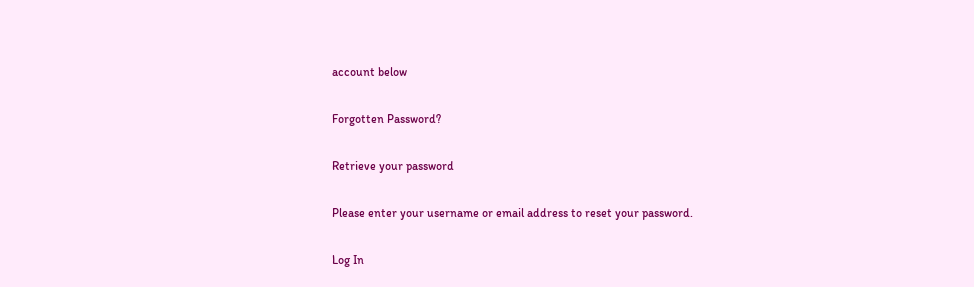account below

Forgotten Password?

Retrieve your password

Please enter your username or email address to reset your password.

Log In